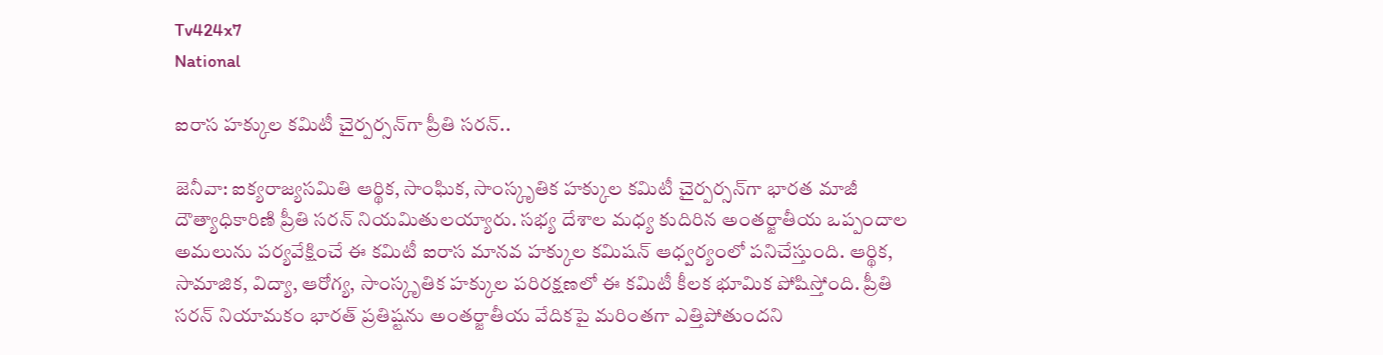Tv424x7
National

ఐరాస హక్కుల కమిటీ చైర్పర్సన్‌గా ప్రీతి సరన్..

జెనీవా: ఐక్యరాజ్యసమితి ఆర్థిక, సాంఘిక, సాంస్కృతిక హక్కుల కమిటీ చైర్పర్సన్‌గా భారత మాజీ దౌత్యాధికారిణి ప్రీతి సరన్ నియమితులయ్యారు. సభ్య దేశాల మధ్య కుదిరిన అంతర్జాతీయ ఒప్పందాల అమలును పర్యవేక్షించే ఈ కమిటీ ఐరాస మానవ హక్కుల కమిషన్ ఆధ్వర్యంలో పనిచేస్తుంది. ఆర్థిక, సామాజిక, విద్యా, ఆరోగ్య, సాంస్కృతిక హక్కుల పరిరక్షణలో ఈ కమిటీ కీలక భూమిక పోషిస్తోంది. ప్రీతి సరన్ నియామకం భారత్‌ ప్రతిష్టను అంతర్జాతీయ వేదికపై మరింతగా ఎత్తిపోతుందని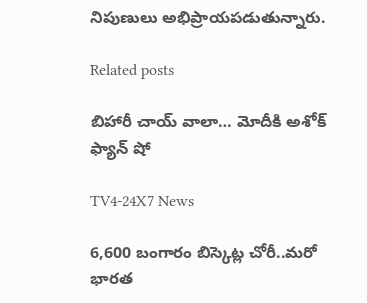నిపుణులు అభిప్రాయపడుతున్నారు.

Related posts

బిహారీ చాయ్ వాలా… మోదీకి అశోక్ ఫ్యాన్‌ షో

TV4-24X7 News

6,600 బంగారం బిస్కెట్ల చోరీ..మరో భారత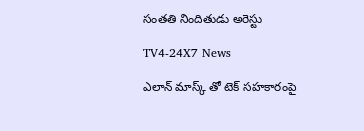సంతతి నిందితుడు అరెస్టు

TV4-24X7 News

ఎలాన్ మాస్క్ తో టెక్ సహకారంపై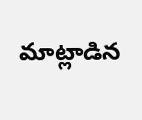మాట్లాడిన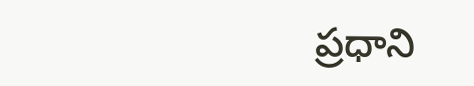ప్రధాని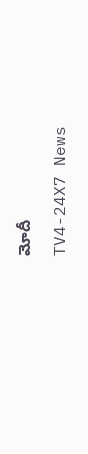మోదీ

TV4-24X7 News